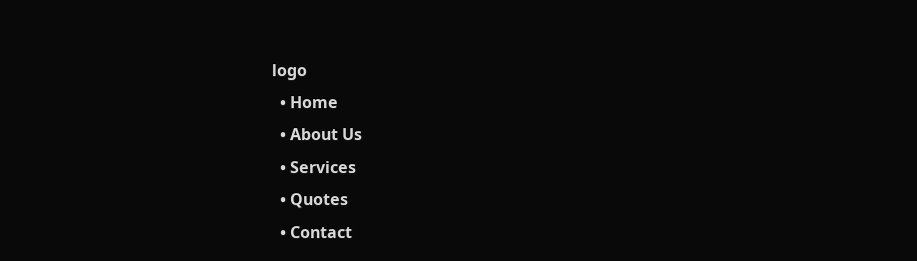logo
  • Home
  • About Us
  • Services
  • Quotes
  • Contact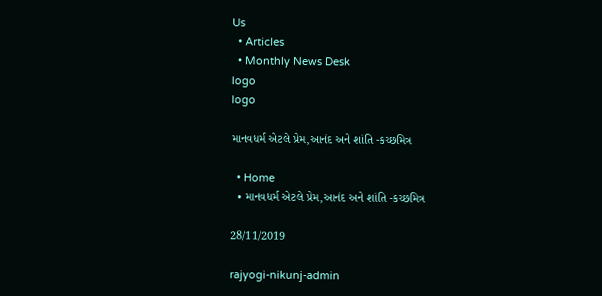Us
  • Articles
  • Monthly News Desk
logo
logo

માનવધર્મ એટલે પ્રેમ,આનંદ અને શાંતિ -કચ્છમિત્ર

  • Home
  • માનવધર્મ એટલે પ્રેમ,આનંદ અને શાંતિ -કચ્છમિત્ર

28/11/2019

rajyogi-nikunj-admin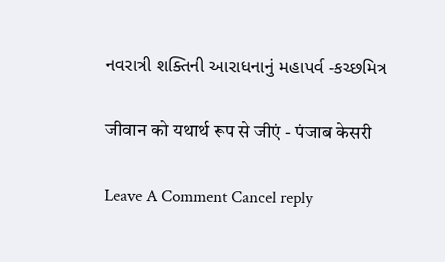નવરાત્રી શક્તિની આરાધનાનું મહાપર્વ -કચ્છમિત્ર

जीवान को यथार्थ रूप से जीएं - पंजाब केसरी

Leave A Comment Cancel reply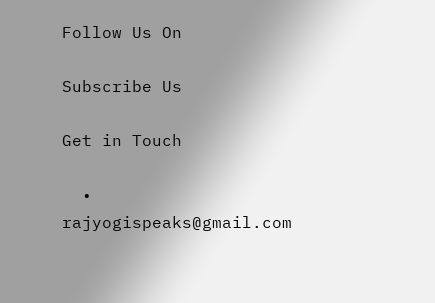Follow Us On

Subscribe Us

Get in Touch

  • rajyogispeaks@gmail.com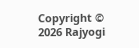Copyright © 2026 Rajyogi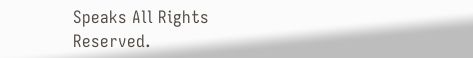Speaks All Rights Reserved.